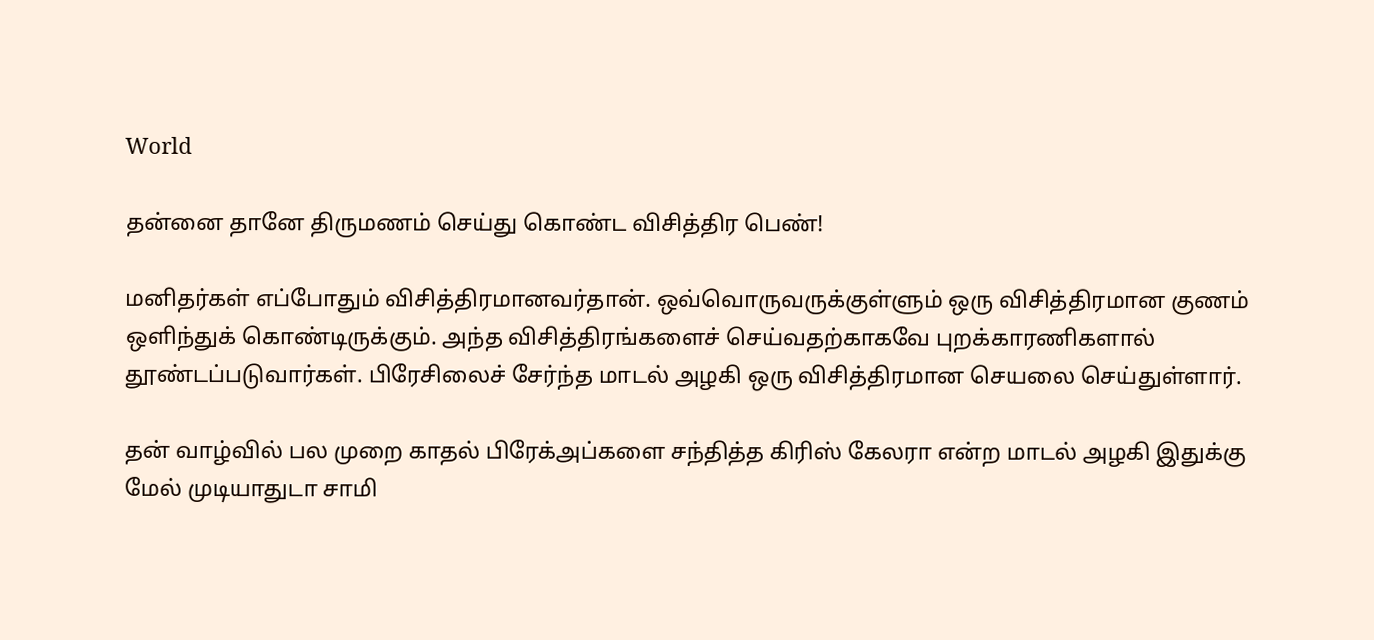World

தன்னை தானே திருமணம் செய்து கொண்ட விசித்திர பெண்!

மனிதர்கள் எப்போதும் விசித்திரமானவர்தான். ஒவ்வொருவருக்குள்ளும் ஒரு விசித்திரமான குணம் ஒளிந்துக் கொண்டிருக்கும். அந்த விசித்திரங்களைச் செய்வதற்காகவே புறக்காரணிகளால் தூண்டப்படுவார்கள். பிரேசிலைச் சேர்ந்த மாடல் அழகி ஒரு விசித்திரமான செயலை செய்துள்ளார்.

தன் வாழ்வில் பல முறை காதல் பிரேக்அப்களை சந்தித்த கிரிஸ் கேலரா என்ற மாடல் அழகி இதுக்கு மேல் முடியாதுடா சாமி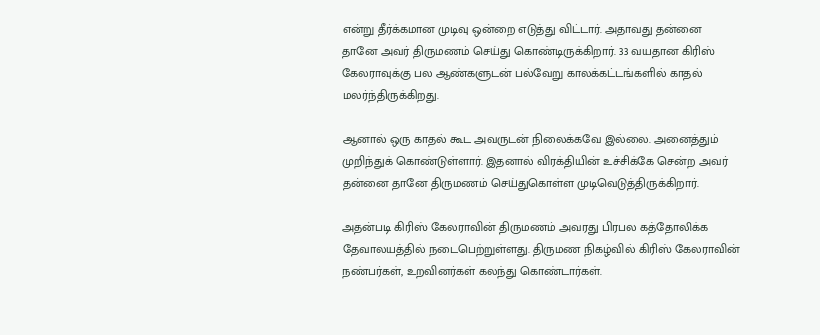என்று தீர்க்கமான முடிவு ஒன்றை எடுத்து விட்டார். அதாவது தன்னை தானே அவர் திருமணம் செய்து கொண்டிருக்கிறார். 33 வயதான கிரிஸ் கேலராவுக்கு பல ஆண்களுடன் பல்வேறு காலக்கட்டங்களில் காதல் மலர்ந்திருக்கிறது.

ஆனால் ஒரு காதல் கூட அவருடன் நிலைக்கவே இல்லை. அனைத்தும் முறிந்துக் கொண்டுள்ளார். இதனால் விரக்தியின் உச்சிக்கே சென்ற அவர் தன்னை தானே திருமணம் செய்துகொள்ள முடிவெடுத்திருக்கிறார்.

அதன்படி கிரிஸ் கேலராவின் திருமணம் அவரது பிரபல கத்தோலிக்க தேவாலயத்தில் நடைபெற்றுள்ளது. திருமண நிகழ்வில் கிரிஸ் கேலராவின் நண்பர்கள், உறவினர்கள் கலந்து கொண்டார்கள்.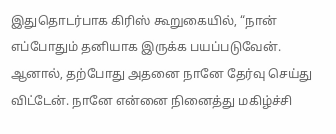இதுதொடர்பாக கிரிஸ் கூறுகையில், “நான் எப்போதும் தனியாக இருக்க பயப்படுவேன். ஆனால், தற்போது அதனை நானே தேர்வு செய்து விட்டேன். நானே என்னை நினைத்து மகிழ்ச்சி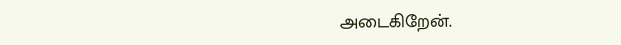அடைகிறேன்.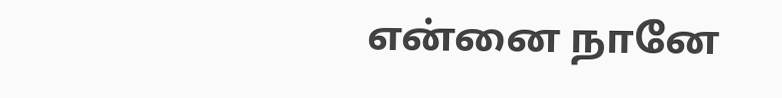என்னை நானே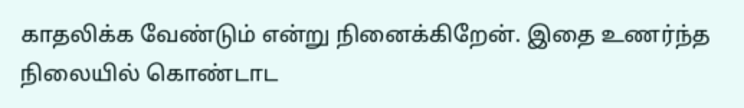காதலிக்க வேண்டும் என்று நினைக்கிறேன். இதை உணர்ந்த நிலையில் கொண்டாட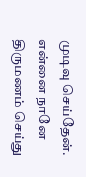முடிவு செய்தேன். என்னை நானே திருமணம் செய்து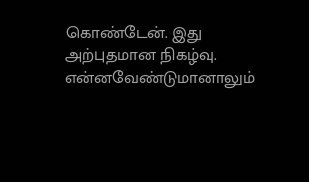கொண்டேன். இது அற்புதமான நிகழ்வு. என்னவேண்டுமானாலும்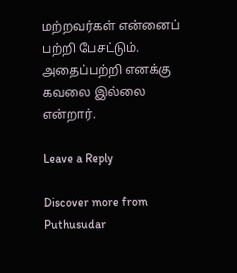மற்றவர்கள் என்னைப் பற்றி பேசட்டும். அதைப்பற்றி எனக்கு கவலை இல்லை என்றார்.

Leave a Reply

Discover more from Puthusudar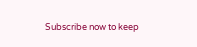Subscribe now to keep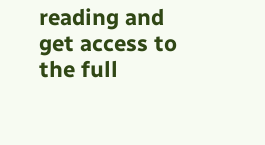reading and get access to the full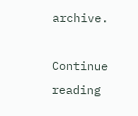archive.

Continue reading